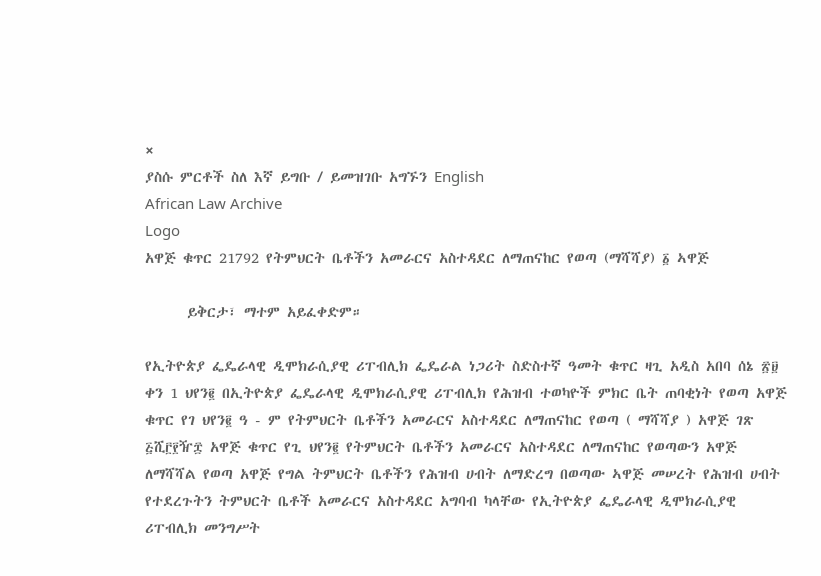×
ያስሱ ምርቶች ስለ እኛ ይግቡ / ይመዝገቡ አግኙን English
African Law Archive
Logo
አዋጅ ቁጥር 21792 የትምህርት ቤቶችን አመራርና አስተዳደር ለማጠናከር የወጣ (ማሻሻያ) ፩ ኣዋጅ

      ይቅርታ፣ ማተም አይፈቀድም።

የኢትዮጵያ ፌዴራላዊ ዲሞክራሲያዊ ሪፐብሊክ ፌዴራል ነጋሪት ስድስተኛ ዓመት ቁጥር ዛጊ አዲስ አበባ ሰኔ ፳፱ ቀን 1 ህየን፪ በኢትዮጵያ ፌዴራላዊ ዲሞክራሲያዊ ሪፐብሊክ የሕዝብ ተወካዮች ምክር ቤት ጠባቂነት የወጣ አዋጅ ቁጥር የገ ህየን፪ ዓ - ም የትምህርት ቤቶችን አመራርና አስተዳደር ለማጠናከር የወጣ ( ማሻሻያ ) አዋጅ ገጽ ፭ሺ፫፻ዥ፰ አዋጅ ቁጥር የጊ ህየን፪ የትምህርት ቤቶችን አመራርና አስተዳደር ለማጠናከር የወጣውን አዋጅ ለማሻሻል የወጣ አዋጅ የግል ትምህርት ቤቶችን የሕዝብ ሀብት ለማድረግ በወጣው ኣዋጅ መሠረት የሕዝብ ሀብት የተደረጉትን ትምህርት ቤቶች አመራርና አስተዳደር አግባብ ካላቸው የኢትዮጵያ ፌዴራላዊ ዲሞክራሲያዊ ሪፐብሊክ መንግሥት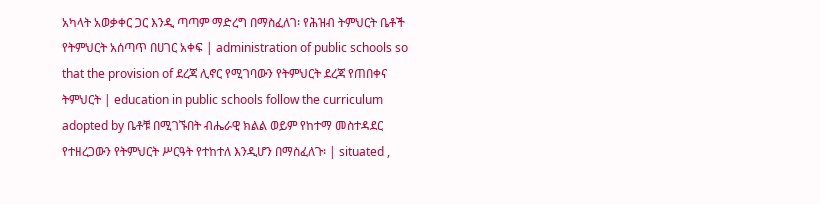አካላት አወቃቀር ጋር እንዲ ጣጣም ማድረግ በማስፈለገ፡ የሕዝብ ትምህርት ቤቶች የትምህርት አሰጣጥ በሀገር አቀፍ | administration of public schools so that the provision of ደረጃ ሊኖር የሚገባውን የትምህርት ደረጃ የጠበቀና ትምህርት | education in public schools follow the curriculum adopted by ቤቶቹ በሚገኙበት ብሔራዊ ክልል ወይም የከተማ መስተዳደር የተዘረጋውን የትምህርት ሥርዓት የተከተለ እንዲሆን በማስፈለጉ፡ | situated ,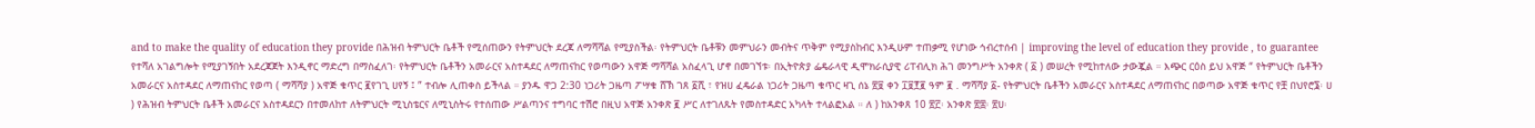and to make the quality of education they provide በሕዝብ ትምህርት ቤቶች የሚሰጠውን የትምህርት ደረጃ ለማሻሻል የሚያስችል፡ የትምህርት ቤቶቹን መምህራን መብትና ጥቅም የሚያስከብር እንዲሁም ተጠቃሚ የሆነው ኅብረተሰብ | improving the level of education they provide , to guarantee የተሻለ አገልግሎት የሚያገኝበት አደረጃጀት እንዲኖር ማድረግ በማስፈለገ፡ የትምህርት ቤቶችን አመራርና አስተዳደር ለማጠናከር የወጣውን አዋጅ ማሻሻል አስፈላጊ ሆኖ በመገኘቱ፡ በኢትዮጵያ ፌዴራላዊ ዲሞክራሲያዊ ሪፐብሊክ ሕገ መንግሥት አንቀጽ ( ፩ ) መሠረት የሚከተለው ታውጇል ። እጭር ርዕስ ይህ አዋጅ “ የትምህርት ቤቶችን አመራርና አስተዳደር ለማጠናከር የወጣ ( ማሻሻያ ) አዋጅ ቁጥር ፪የገጊ ሀየኝ ፤ ” ተብሎ ሊጠቀስ ይችላል ። ያንዱ ዋጋ 2:30 ነጋሪት ጋዜጣ ፖሣቁ ሸኽ ገጸ ፩ሺ ፣ የዝሀ ፈዴራል ነጋሪት ጋዜጣ ቁጥር ዛጊ ሰኔ ፳፱ ቀን ፲፱፻፪ ዓም ፪ . ማሻሻያ ፩- የትምህርት ቤቶችን አመራርና አስተዳደር ለማጠናከር በወጣው አዋጅ ቁጥር የቿ በህየሮ፮፡ ሀ ) የሕዝብ ትምህርት ቤቶች አመራርና አስተዳደርን በተመለከተ ለትምህርት ሚኒስቴርና ለሚኒስትሩ የተሰጠው ሥልጣንና ተግባር ተሽሮ በዚህ አዋጅ አንቀጽ ፪ ሥር ለተገለጹት የመስተዳድር አካላት ተላልፎአል ። ለ ) ከአንቀጸ 10 ፳፫፡ አንቀጽ ፳፰፡ ፳ሀ፡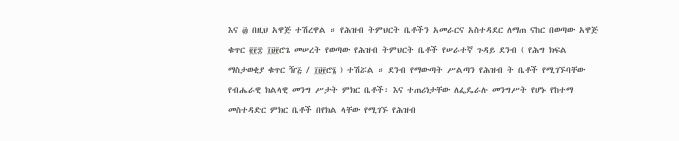እና ፴ በዚህ አዋጅ ተሽረዋል ። የሕዝብ ትምህርት ቤቶችን አመራርና አስተዳደር ለማጠ ናከር በወጣው አዋጅ ቁጥር ፪፻፰ ፲፱፻ሮጌ መሠረት የወጣው የሕዝብ ትምህርት ቤቶች የሠራተኛ ጉዳይ ደንብ ( የሕግ ክፍል ማስታወቂያ ቁጥር ዥ፭ / ፲፱፻ሮ፮ ) ተሽሯል ። ደንብ የማውጣት ሥልጣን የሕዝብ ት ቤቶች የሚገኙባቸው የብሔራዊ ክልላዊ መንግ ሥታት ምክር ቤቶች፡ እና ተጠሪነታቸው ለፌዴራሉ መንግሥት የሆኑ የከተማ መስተዳድር ምክር ቤቶች በየክል ላቸው የሚገኙ የሕዝብ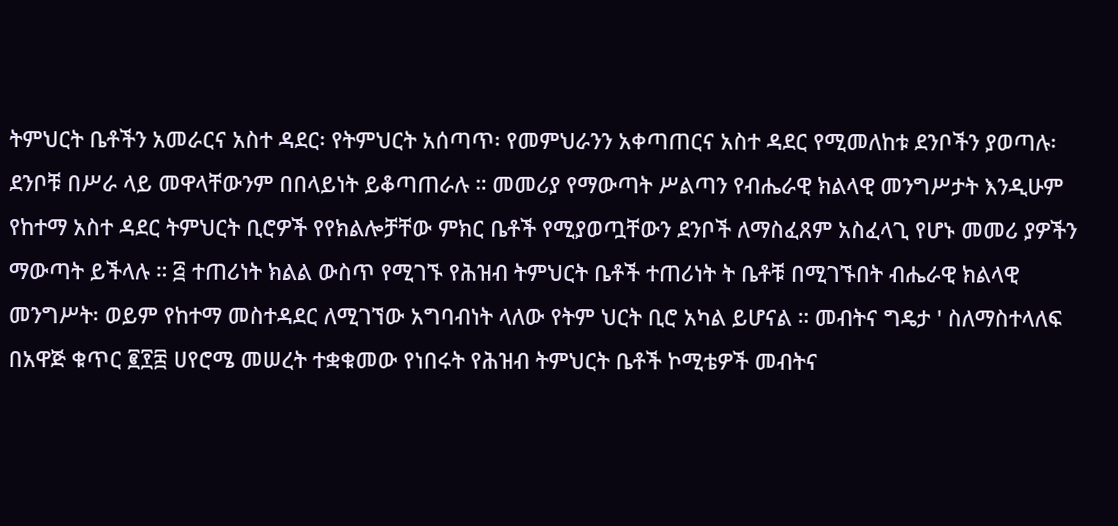ትምህርት ቤቶችን አመራርና አስተ ዳደር፡ የትምህርት አሰጣጥ፡ የመምህራንን አቀጣጠርና አስተ ዳደር የሚመለከቱ ደንቦችን ያወጣሉ፡ ደንቦቹ በሥራ ላይ መዋላቸውንም በበላይነት ይቆጣጠራሉ ። መመሪያ የማውጣት ሥልጣን የብሔራዊ ክልላዊ መንግሥታት እንዲሁም የከተማ አስተ ዳደር ትምህርት ቢሮዎች የየክልሎቻቸው ምክር ቤቶች የሚያወጧቸውን ደንቦች ለማስፈጸም አስፈላጊ የሆኑ መመሪ ያዎችን ማውጣት ይችላሉ ። ፭ ተጠሪነት ክልል ውስጥ የሚገኙ የሕዝብ ትምህርት ቤቶች ተጠሪነት ት ቤቶቹ በሚገኙበት ብሔራዊ ክልላዊ መንግሥት፡ ወይም የከተማ መስተዳደር ለሚገኘው አግባብነት ላለው የትም ህርት ቢሮ አካል ይሆናል ። መብትና ግዴታ ' ስለማስተላለፍ በአዋጅ ቁጥር ፪፻፰ ሀየሮሜ መሠረት ተቋቁመው የነበሩት የሕዝብ ትምህርት ቤቶች ኮሚቴዎች መብትና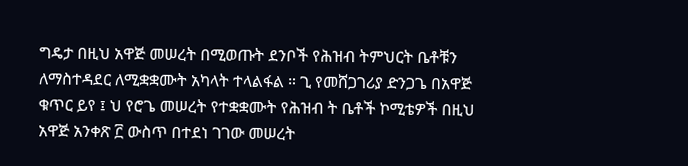ግዴታ በዚህ አዋጅ መሠረት በሚወጡት ደንቦች የሕዝብ ትምህርት ቤቶቹን ለማስተዳደር ለሚቋቋሙት አካላት ተላልፋል ። ጊ የመሸጋገሪያ ድንጋጌ በአዋጅ ቁጥር ይየ ፤ ህ የሮጌ መሠረት የተቋቋሙት የሕዝብ ት ቤቶች ኮሚቴዎች በዚህ አዋጅ አንቀጽ ፫ ውስጥ በተደነ ገገው መሠረት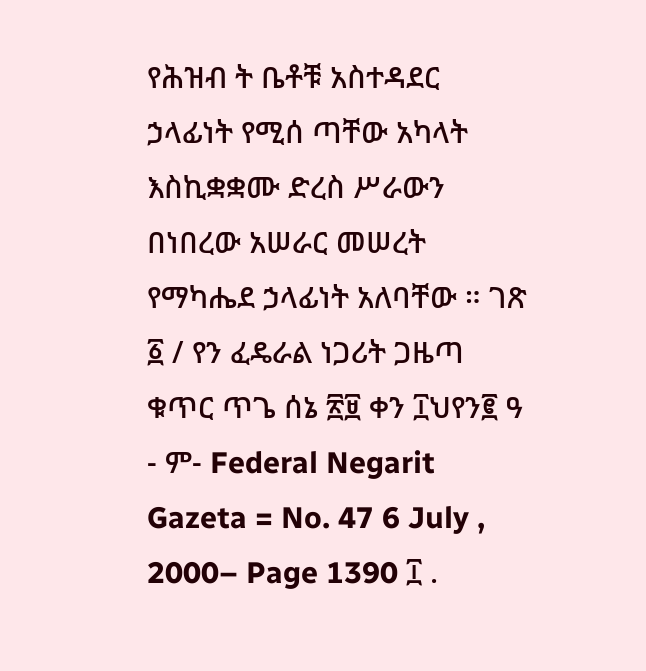የሕዝብ ት ቤቶቹ አስተዳደር ኃላፊነት የሚሰ ጣቸው አካላት እስኪቋቋሙ ድረስ ሥራውን በነበረው አሠራር መሠረት የማካሔደ ኃላፊነት አለባቸው ። ገጽ ፩ / የን ፈዴራል ነጋሪት ጋዜጣ ቁጥር ጥጌ ሰኔ ፳፱ ቀን ፲ህየን፪ ዓ - ም- Federal Negarit Gazeta = No. 47 6 July , 2000– Page 1390 ፲ .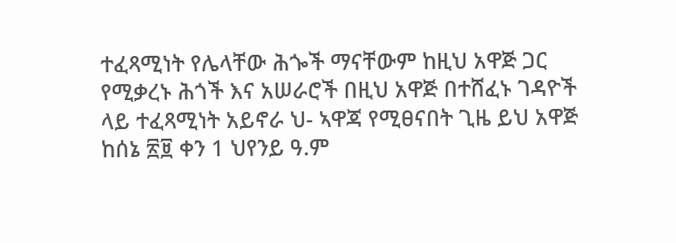ተፈጻሚነት የሌላቸው ሕጐች ማናቸውም ከዚህ አዋጅ ጋር የሚቃረኑ ሕጎች እና አሠራሮች በዚህ አዋጅ በተሸፈኑ ገዳዮች ላይ ተፈጻሚነት አይኖራ ህ- ኣዋጃ የሚፀናበት ጊዜ ይህ አዋጅ ከሰኔ ፳፱ ቀን 1 ህየንይ ዓ.ም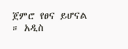ጀምሮ የፀና ይሆናል ። አዲስ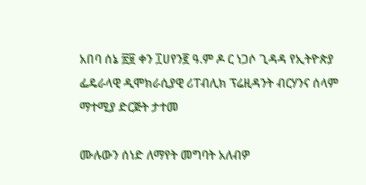አበባ ሰኔ ፳፱ ቀን ፲ሀየን፪ ዓ.ም ዶ ር ነጋሶ ጊዳዳ የኢትዮጵያ ፌዴራላዊ ዲሞክራሲያዊ ሪፐብሊክ ፕሬዚዳንት ብርሃንና ሰላም ማተሚያ ድርጅት ታተመ

ሙሉውን ሰነድ ለማየት መግባት አለብዎ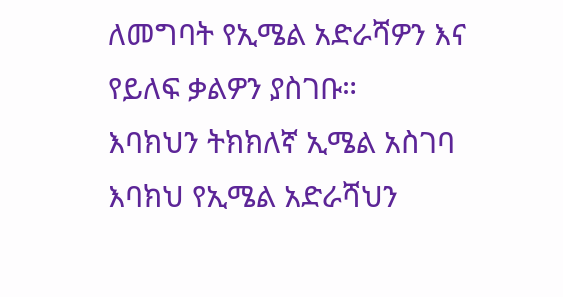ለመግባት የኢሜል አድራሻዎን እና የይለፍ ቃልዎን ያስገቡ።
እባክህን ትክክለኛ ኢሜል አስገባ
እባክህ የኢሜል አድራሻህን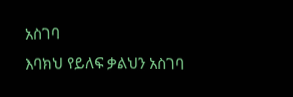አስገባ
እባክህ የይለፍ ቃልህን አስገባ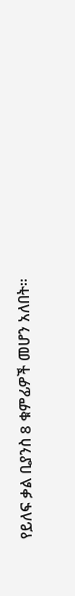የይለፍ ቃል ቢያንስ 8 ቁምፊዎች መሆን አለበት።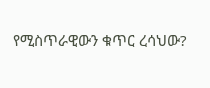የሚስጥራዊውን ቁጥር ረሳህው?